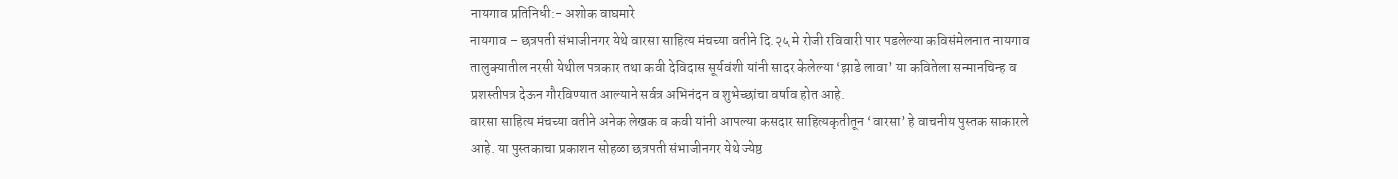नायगाव प्रतिनिधी:- अशोक वाघमारे
नायगाव – छत्रपती संभाजीनगर येथे वारसा साहित्य मंचच्या वतीने दि.२५ मे रोजी रविवारी पार पडलेल्या कविसंमेलनात नायगाव तालुक्यातील नरसी येथील पत्रकार तथा कवी देविदास सूर्यवंशी यांनी सादर केलेल्या ‘झाडे लावा’ या कवितेला सन्मानचिन्ह व प्रशस्तीपत्र देऊन गौरविण्यात आल्याने सर्वत्र अभिनंदन व शुभेच्छांचा वर्षाव होत आहे.
वारसा साहित्य मंचच्या वतीने अनेक लेखक व कवी यांनी आपल्या कसदार साहित्यकृतीतून ‘वारसा’ हे वाचनीय पुस्तक साकारले आहे. या पुस्तकाचा प्रकाशन सोहळा छत्रपती संभाजीनगर येथे ज्येष्ठ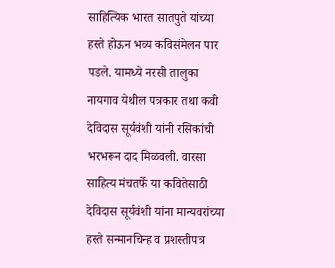साहित्यिक भारत सातपुते यांच्या हस्ते होऊन भव्य कविसंमेलन पार पडले. यामध्ये नरसी तालुका नायगाव येथील पत्रकार तथा कवी देविदास सूर्यवंशी यांनी रसिकांची भरभरून दाद मिळवली. वारसा साहित्य मंचतर्फे या कवितेसाठी देविदास सूर्यवंशी यांना मान्यवरांच्या हस्ते सन्मानचिन्ह व प्रशस्तीपत्र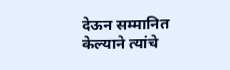देऊन सम्मानित केल्याने त्यांचे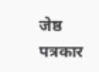जेष्ठ पत्रकार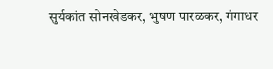सुर्यकांत सोनखेडकर, भुषण पारळकर, गंगाधर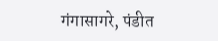गंगासागरे, पंडीत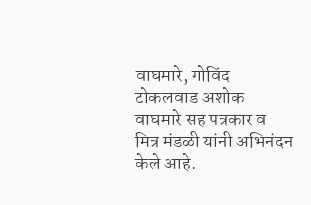वाघमारे, गोविंद टोकलवाड अशोक वाघमारे सह पत्रकार व मित्र मंडळी यांनी अभिनंदन केले आहे.